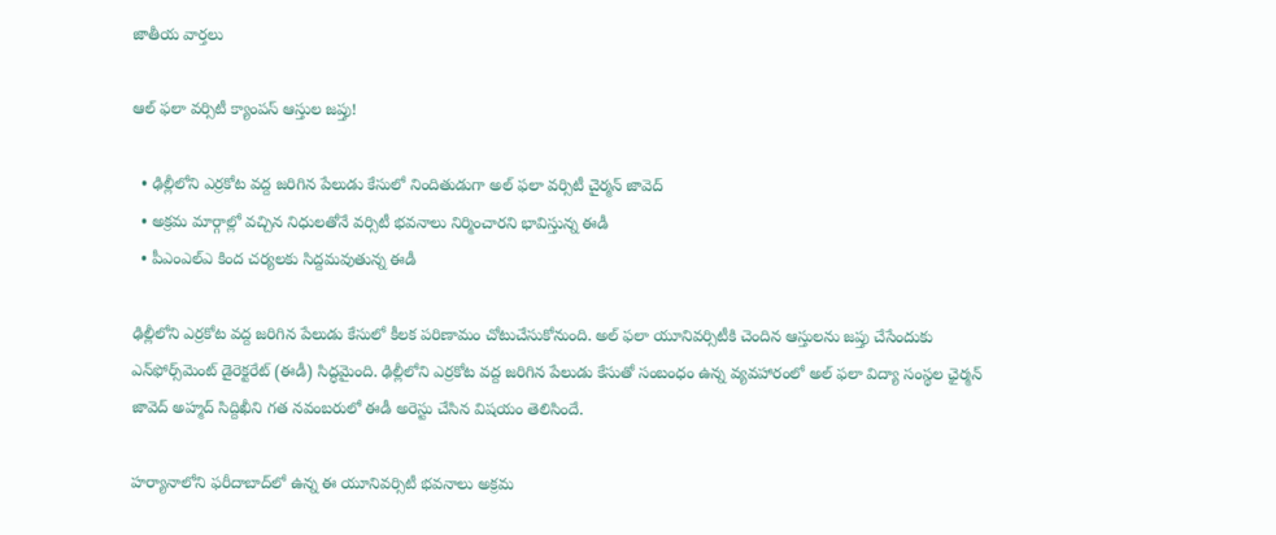జాతీయ వార్తలు

ఆల్ ఫలా వర్సిటీ క్యాంపస్ ఆస్తుల జప్తు!

  • ఢిల్లీలోని ఎర్రకోట వద్ద జరిగిన పేలుడు కేసులో నిందితుడుగా అల్‌ ఫలా వర్సిటీ చైర్మన్ జావెద్
  • అక్రమ మార్గాల్లో వచ్చిన నిధులతోనే వర్సిటీ భవనాలు నిర్మించారని భావిస్తున్న ఈడీ
  • పీఎంఎల్ఎ కింద చర్యలకు సిద్దమవుతున్న ఈడీ

ఢిల్లీలోని ఎర్రకోట వద్ద జరిగిన పేలుడు కేసులో కీలక పరిణామం చోటుచేసుకోనుంది. అల్ ఫలా యూనివర్సిటీకి చెందిన ఆస్తులను జప్తు చేసేందుకు ఎన్‌ఫోర్స్‌మెంట్ డైరెక్టరేట్ (ఈడీ) సిద్ధమైంది. ఢిల్లీలోని ఎర్రకోట వద్ద జరిగిన పేలుడు కేసుతో సంబంధం ఉన్న వ్యవహారంలో అల్ ఫలా విద్యా సంస్థల ఛైర్మన్ జావెద్ అహ్మద్ సిద్దిఖీని గత నవంబరులో ఈడీ అరెస్టు చేసిన విషయం తెలిసిందే.

హర్యానాలోని ఫరీదాబాద్‌లో ఉన్న ఈ యూనివర్సిటీ భవనాలు అక్రమ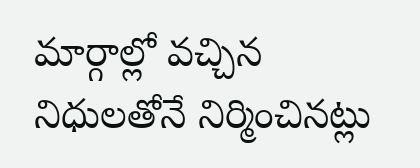మార్గాల్లో వచ్చిన నిధులతోనే నిర్మించినట్లు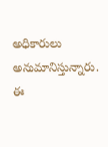అధికారులు అనుమానిస్తున్నారు. ఈ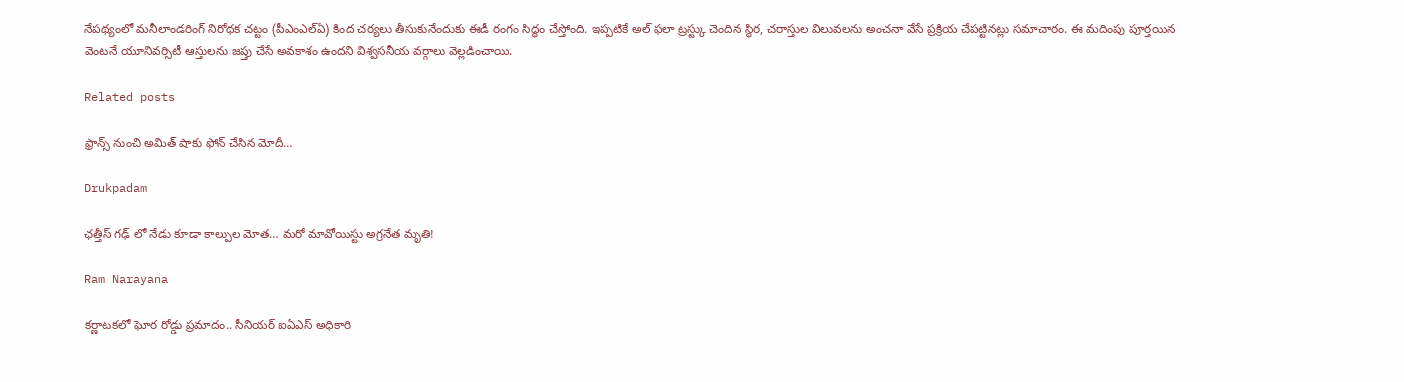నేపథ్యంలో మనీలాండరింగ్ నిరోధక చట్టం (పీఎంఎల్‌ఏ) కింద చర్యలు తీసుకునేందుకు ఈడీ రంగం సిద్ధం చేస్తోంది. ఇప్పటికే అల్ ఫలా ట్రస్ట్కు చెందిన స్థిర, చరాస్తుల విలువలను అంచనా వేసే ప్రక్రియ చేపట్టినట్లు సమాచారం. ఈ మదింపు పూర్తయిన వెంటనే యూనివర్సిటీ ఆస్తులను జప్తు చేసే అవకాశం ఉందని విశ్వసనీయ వర్గాలు వెల్లడించాయి.

Related posts

ఫ్రాన్స్ నుంచి అమిత్ షాకు ఫోన్ చేసిన మోదీ…

Drukpadam

ఛత్తీస్ గఢ్ లో నేడు కూడా కాల్పుల మోత… మరో మావోయిస్టు అగ్రనేత మృతి!

Ram Narayana

కర్ణాటకలో ఘోర రోడ్డు ప్రమాదం.. సీనియర్ ఐఏఎస్ అధికారి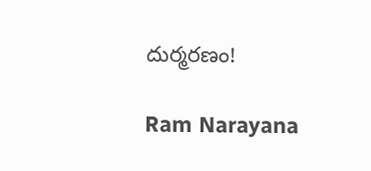దుర్మరణం!

Ram Narayana